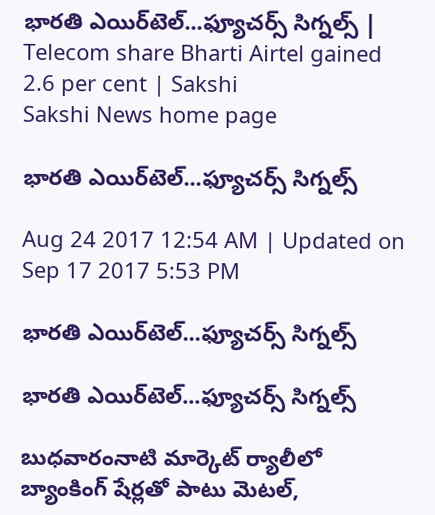భారతి ఎయిర్‌టెల్‌...ఫ్యూచర్స్‌ సిగ్నల్స్‌ | Telecom share Bharti Airtel gained 2.6 per cent | Sakshi
Sakshi News home page

భారతి ఎయిర్‌టెల్‌...ఫ్యూచర్స్‌ సిగ్నల్స్‌

Aug 24 2017 12:54 AM | Updated on Sep 17 2017 5:53 PM

భారతి ఎయిర్‌టెల్‌...ఫ్యూచర్స్‌ సిగ్నల్స్‌

భారతి ఎయిర్‌టెల్‌...ఫ్యూచర్స్‌ సిగ్నల్స్‌

బుధవారంనాటి మార్కెట్‌ ర్యాలీలో బ్యాంకింగ్‌ షేర్లతో పాటు మెటల్,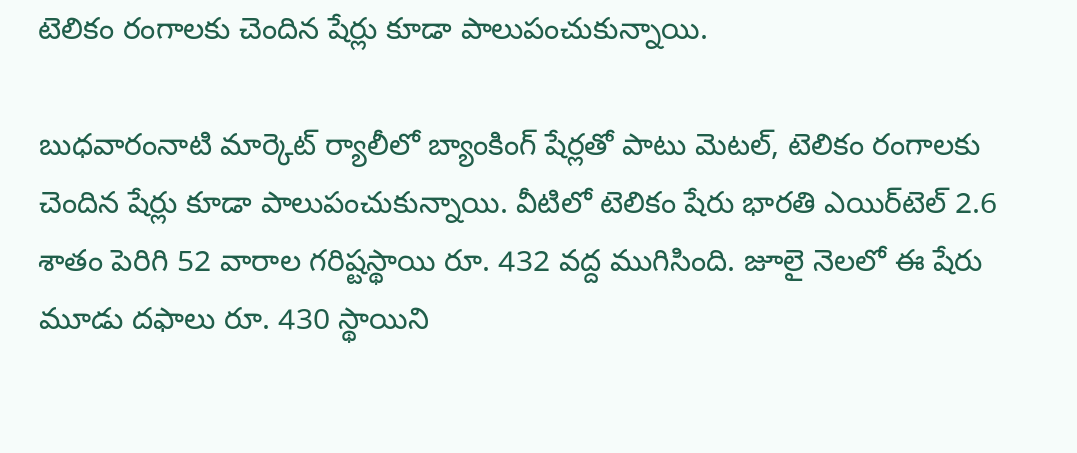టెలికం రంగాలకు చెందిన షేర్లు కూడా పాలుపంచుకున్నాయి.

బుధవారంనాటి మార్కెట్‌ ర్యాలీలో బ్యాంకింగ్‌ షేర్లతో పాటు మెటల్, టెలికం రంగాలకు చెందిన షేర్లు కూడా పాలుపంచుకున్నాయి. వీటిలో టెలికం షేరు భారతి ఎయిర్‌టెల్‌ 2.6 శాతం పెరిగి 52 వారాల గరిష్టస్థాయి రూ. 432 వద్ద ముగిసింది. జూలై నెలలో ఈ షేరు మూడు దఫాలు రూ. 430 స్థాయిని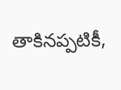తాకినప్పటికీ,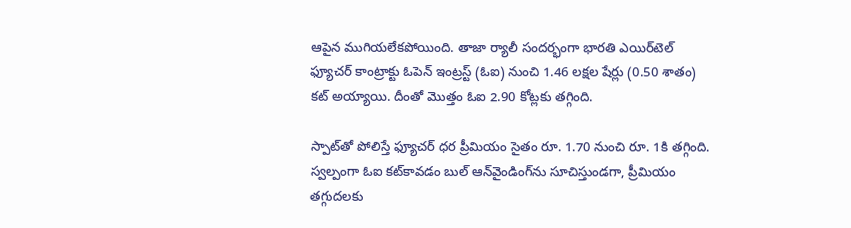ఆపైన ముగియలేకపోయింది. తాజా ర్యాలీ సందర్భంగా భారతి ఎయిర్‌టెల్‌ ఫ్యూచర్‌ కాంట్రాక్టు ఓపెన్‌ ఇంట్రస్ట్‌ (ఓఐ) నుంచి 1.46 లక్షల షేర్లు (0.50 శాతం) కట్‌ అయ్యాయి. దీంతో మొత్తం ఓఐ 2.90 కోట్లకు తగ్గింది.

స్పాట్‌తో పోలిస్తే ఫ్యూచర్‌ ధర ప్రీమియం సైతం రూ. 1.70 నుంచి రూ. 1కి తగ్గింది. స్వల్పంగా ఓఐ కట్‌కావడం బుల్‌ ఆన్‌వైండింగ్‌ను సూచిస్తుండగా, ప్రీమియం తగ్గుదలకు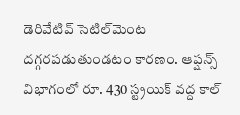డెరివేటివ్‌ సెటిల్‌మెంట దగ్గరపడుతుండటం కారణం. ఆప్షన్స్‌ విభాగంలో రూ. 430 స్ట్రయిక్‌ వద్ద కాల్‌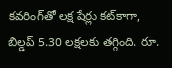కవరింగ్‌తో లక్ష షేర్లు కట్‌కాగా, బిల్డప్‌ 5.30 లక్షలకు తగ్గింది. రూ.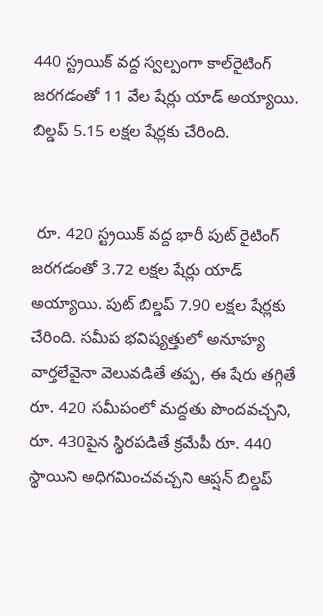440 స్ట్రయిక్‌ వద్ద స్వల్పంగా కాల్‌రైటింగ్‌ జరగడంతో 11 వేల షేర్లు యాడ్‌ అయ్యాయి. బిల్డప్‌ 5.15 లక్షల షేర్లకు చేరింది.


 రూ. 420 స్ట్రయిక్‌ వద్ద భారీ పుట్‌ రైటింగ్‌ జరగడంతో 3.72 లక్షల షేర్లు యాడ్‌ అయ్యాయి. పుట్‌ బిల్డప్‌ 7.90 లక్షల షేర్లకు చేరింది. సమీప భవిష్యత్తులో అనూహ్య వార్తలేవైనా వెలువడితే తప్ప, ఈ షేరు తగ్గితే రూ. 420 సమీపంలో మద్దతు పొందవచ్చని, రూ. 430పైన స్థిరపడితే క్రమేపీ రూ. 440 స్థాయిని అధిగమించవచ్చని ఆప్షన్‌ బిల్డప్‌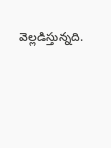వెల్లడిస్తున్నది.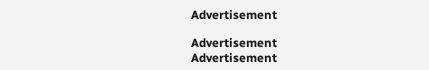Advertisement

Advertisement
Advertisement